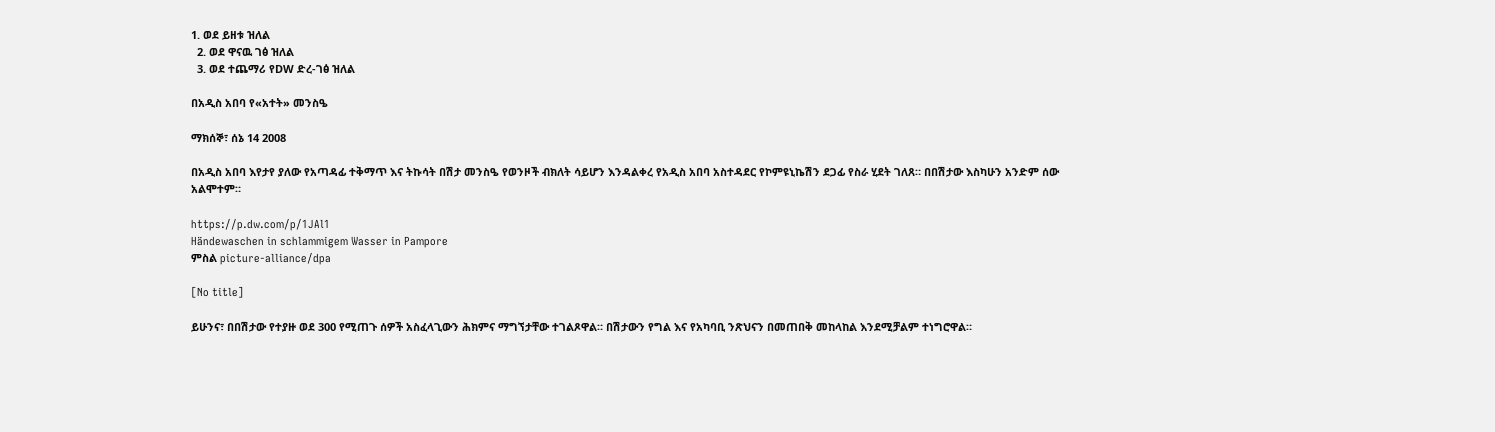1. ወደ ይዘቱ ዝለል
  2. ወደ ዋናዉ ገፅ ዝለል
  3. ወደ ተጨማሪ የDW ድረ-ገፅ ዝለል

በአዲስ አበባ የ«አተት» መንስዔ

ማክሰኞ፣ ሰኔ 14 2008

በአዲስ አበባ እየታየ ያለው የአጣዳፊ ተቅማጥ እና ትኩሳት በሽታ መንስዔ የወንዞች ብክለት ሳይሆን እንዳልቀረ የአዲስ አበባ አስተዳደር የኮምዩኒኬሽን ደጋፊ የስራ ሂደት ገለጸ። በበሽታው እስካሁን አንድም ሰው አልሞተም።

https://p.dw.com/p/1JAl1
Händewaschen in schlammigem Wasser in Pampore
ምስል picture-alliance/dpa

[No title]

ይሁንና፣ በበሽታው የተያዙ ወደ 300 የሚጠጉ ሰዎች አስፈላጊውን ሕክምና ማግኘታቸው ተገልጾዋል። በሽታውን የግል እና የአካባቢ ንጽህናን በመጠበቅ መከላከል እንደሚቻልም ተነግሮዋል።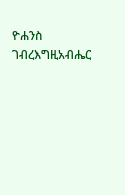ዮሐንስ ገብረእግዚአብሔር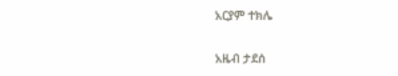አርያም ተክሌ

አዜብ ታደሰ